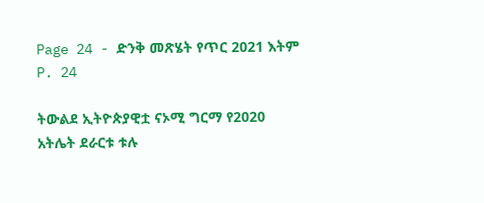Page 24 - ድንቅ መጽሄት የጥር 2021 እትም
P. 24

ትውልደ ኢትዮጵያዊቷ ናኦሚ ግርማ የ2020                አትሌት ደራርቱ ቱሉ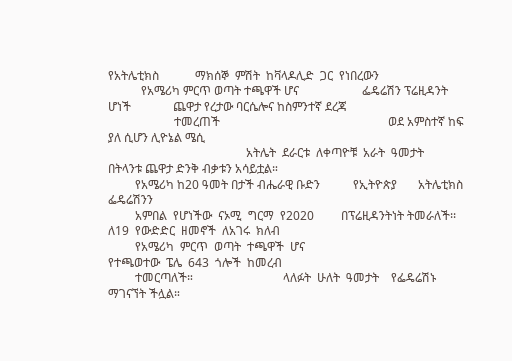የአትሌቲክስ            ማክሰኞ  ምሽት  ከቫላዶሊድ  ጋር  የነበረውን
           የአሜሪካ ምርጥ ወጣት ተጫዋች ሆና                     ፌዴሬሽን ፕሬዚዳንት ሆነች              ጨዋታ የረታው ባርሴሎና ከስምንተኛ ደረጃ
                      ተመረጠች                                                        ወደ አምስተኛ ከፍ ያለ ሲሆን ሊዮኔል ሜሲ
                                              አትሌት  ደራርቱ  ለቀጣዮቹ  አራት  ዓመታት         በትላንቱ ጨዋታ ድንቅ ብቃቱን አሳይቷል።
         የአሜሪካ ከ20 ዓመት በታች ብሔራዊ ቡድን           የኢትዮጵያ       አትሌቲክስ       ፌዴሬሽንን
         አምበል  የሆነችው  ናኦሚ  ግርማ  የ2020         በፕሬዚዳንትነት ትመራለች፡፡                    ለ19  የውድድር  ዘመኖች  ለአገሩ  ክለብ
         የአሜሪካ  ምርጥ  ወጣት  ተጫዋች  ሆና                                                 የተጫወተው  ፔሌ  643  ጎሎች  ከመረብ
         ተመርጣለች።                              ላለፉት  ሁለት  ዓመታት    የፌዴሬሽኑ            ማገናኘት ችሏል።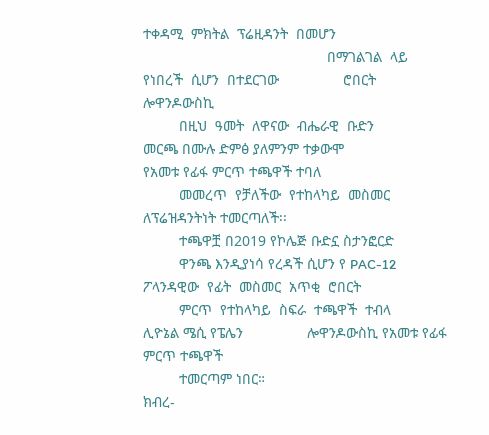ተቀዳሚ  ምክትል  ፕሬዚዳንት  በመሆን
                                              በማገልገል  ላይ  የነበረች  ሲሆን  በተደርገው                ሮበርት ሎዋንዶውስኪ
         በዚህ  ዓመት  ለዋናው  ብሔራዊ  ቡድን            መርጫ በሙሉ ድምፅ ያለምንም ተቃውሞ                   የአመቱ የፊፋ ምርጥ ተጫዋች ተባለ
         መመረጥ  የቻለችው  የተከላካይ  መስመር            ለፕሬዝዳንትነት ተመርጣለች፡፡
         ተጫዋቿ በ2019 የኮሌጅ ቡድኗ ስታንፎርድ
         ዋንጫ እንዲያነሳ የረዳች ሲሆን የ PAC-12                                              ፖላንዳዊው  የፊት  መስመር  አጥቂ  ሮበርት
         ምርጥ  የተከላካይ  ስፍራ  ተጫዋች  ተብላ                   ሊዮኔል ሜሲ የፔሌን                ሎዋንዶውስኪ የአመቱ የፊፋ ምርጥ ተጫዋች
         ተመርጣም ነበር።                                      ክብረ-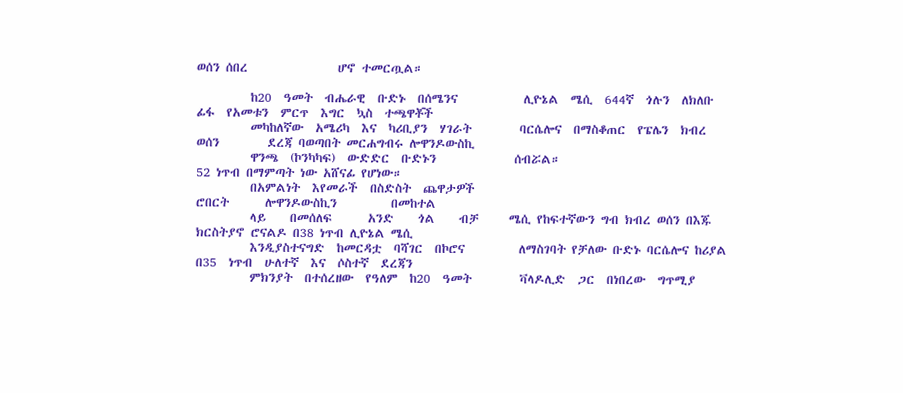ወሰን ሰበረ               ሆኖ ተመርጧል።

         ከ20  ዓመት  ብሔራዊ  ቡድኑ  በሰሜንና           ሊዮኔል  ሜሲ  644ኛ  ጎሉን  ለክለቡ            ፊፋ  የአመቱን  ምርጥ  እግር  ኳስ  ተጫዋቾች
         መካከለኛው  አሜሪካ  እና  ካሪቢያን  ሃገራት        ባርሴሎና  በማስቆጠር  የፔሌን  ክብረ  ወሰን        ደረጃ ባወጣበት መርሐግብሩ ሎዋንዶውስኪ
         ዋንጫ  (ኮንካካፍ)  ውድድር  ቡድኑን             ሰብሯል።                                52 ነጥብ በማምጣት ነው አሸናፊ የሆነው።
         በአምልነት  እየመራች  በስድስት  ጨዋታዎች                                               ሮበርት      ሎዋንዶውስኪን         በመከተል
         ላይ    በመሰለፍ      አንድ    ጎል    ብቻ     ሜሲ የከፍተኛውን ግብ ክብረ ወሰን በእጁ            ክርስትያኖ ሮናልዶ በ38 ነጥብ ሊዮኔል ሜሲ
         እንዲያስተናግድ  ከመርዳቷ  ባሻገር  በኮሮና         ለማስገባት የቻለው ቡድኑ ባርሴሎና ከሪያል           በ35  ነጥብ  ሁለተኛ  እና  ሶስተኛ  ደረጃን
         ምክንያት  በተሰረዘው  የዓለም  ከ20  ዓመት        ቫላዶሊድ  ጋር  በነበረው  ግጥሚያ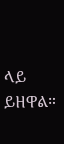ላይ           ይዘዋል።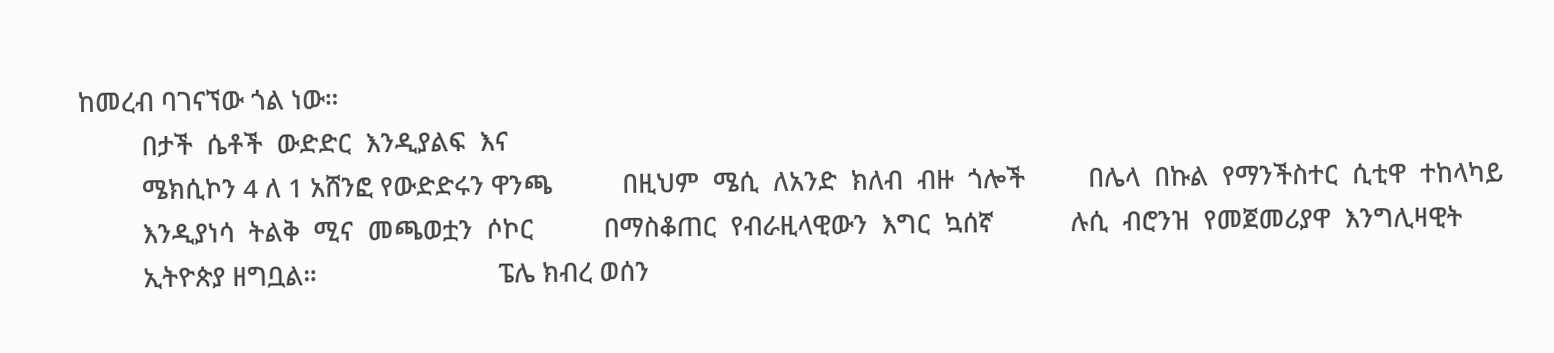ከመረብ ባገናኘው ጎል ነው።
         በታች  ሴቶች  ውድድር  እንዲያልፍ  እና
         ሜክሲኮን 4 ለ 1 አሸንፎ የውድድሩን ዋንጫ          በዚህም  ሜሲ  ለአንድ  ክለብ  ብዙ  ጎሎች         በሌላ  በኩል  የማንችስተር  ሲቲዋ  ተከላካይ
         እንዲያነሳ  ትልቅ  ሚና  መጫወቷን  ሶኮር          በማስቆጠር  የብራዚላዊውን  እግር  ኳሰኛ           ሉሲ  ብሮንዝ  የመጀመሪያዋ  እንግሊዛዊት
         ኢትዮጵያ ዘግቧል።                          ፔሌ ክብረ ወሰን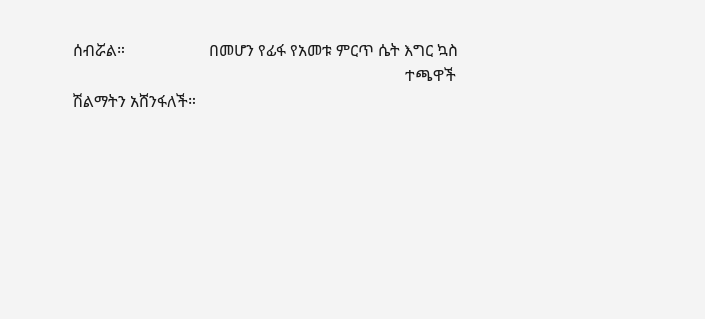ሰብሯል።                     በመሆን የፊፋ የአመቱ ምርጥ ሴት እግር ኳስ
                                                                                   ተጫዋች ሽልማትን አሸንፋለች።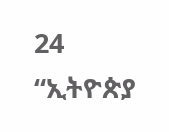24                                                                                     “ኢትዮጵያ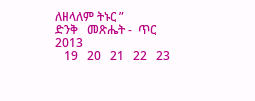ለዘላለም ትኑር ”                                                          ድንቅ   መጽሔት -  ጥር  2013
   19   20   21   22   23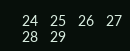24   25   26   27   28   29